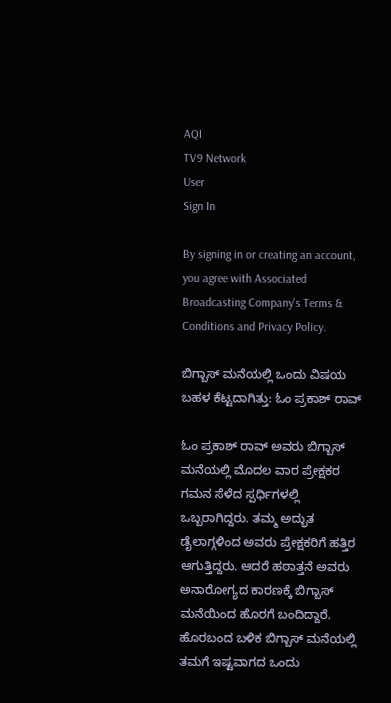AQI
TV9 Network
User
Sign In

By signing in or creating an account, you agree with Associated Broadcasting Company's Terms & Conditions and Privacy Policy.

ಬಿಗ್ಬಾಸ್ ಮನೆಯಲ್ಲಿ ಒಂದು ವಿಷಯ ಬಹಳ ಕೆಟ್ಟದಾಗಿತ್ತು: ಓಂ ಪ್ರಕಾಶ್ ರಾವ್

ಓಂ ಪ್ರಕಾಶ್ ರಾವ್ ಅವರು ಬಿಗ್ಬಾಸ್ ಮನೆಯಲ್ಲಿ ಮೊದಲ ವಾರ ಪ್ರೇಕ್ಷಕರ ಗಮನ ಸೆಳೆದ ಸ್ಪರ್ಧಿಗಳಲ್ಲಿ ಒಬ್ಬರಾಗಿದ್ದರು. ತಮ್ಮ ಅದ್ಭುತ ಡೈಲಾಗ್ಗಳಿಂದ ಅವರು ಪ್ರೇಕ್ಷಕರಿಗೆ ಹತ್ತಿರ ಆಗುತ್ತಿದ್ದರು. ಆದರೆ ಹಠಾತ್ತನೆ ಅವರು ಅನಾರೋಗ್ಯದ ಕಾರಣಕ್ಕೆ ಬಿಗ್ಬಾಸ್ ಮನೆಯಿಂದ ಹೊರಗೆ ಬಂದಿದ್ದಾರೆ. ಹೊರಬಂದ ಬಳಿಕ ಬಿಗ್ಬಾಸ್ ಮನೆಯಲ್ಲಿ ತಮಗೆ ಇಷ್ಟವಾಗದ ಒಂದು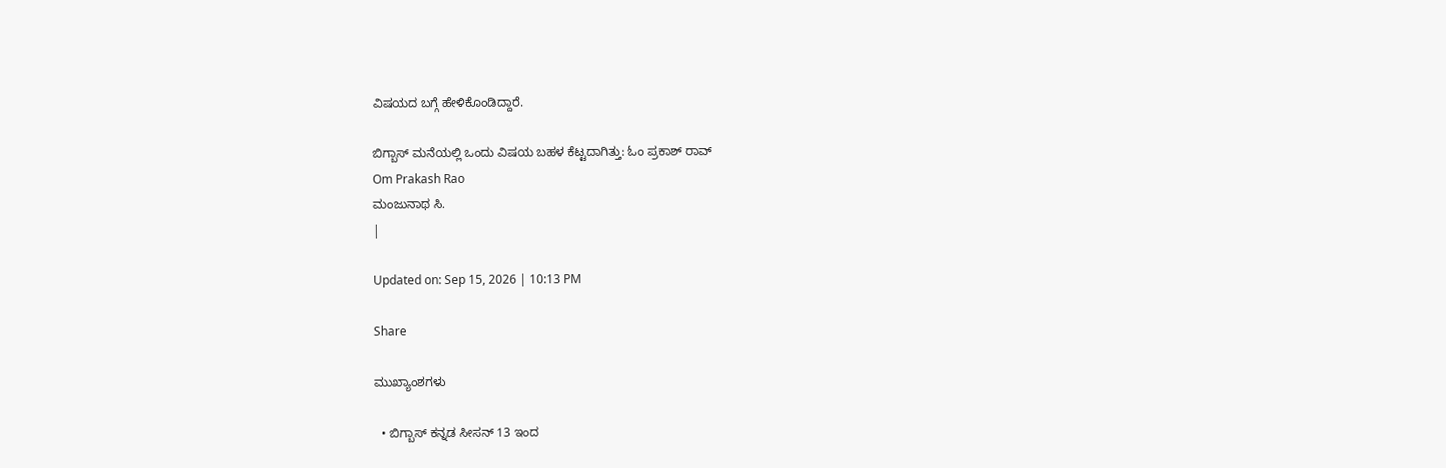ವಿಷಯದ ಬಗ್ಗೆ ಹೇಳಿಕೊಂಡಿದ್ದಾರೆ.

ಬಿಗ್ಬಾಸ್ ಮನೆಯಲ್ಲಿ ಒಂದು ವಿಷಯ ಬಹಳ ಕೆಟ್ಟದಾಗಿತ್ತು: ಓಂ ಪ್ರಕಾಶ್ ರಾವ್
Om Prakash Rao
ಮಂಜುನಾಥ ಸಿ.
|

Updated on: Sep 15, 2026 | 10:13 PM

Share

ಮುಖ್ಯಾಂಶಗಳು

  • ಬಿಗ್ಬಾಸ್ ಕನ್ನಡ ಸೀಸನ್ 13 ಇಂದ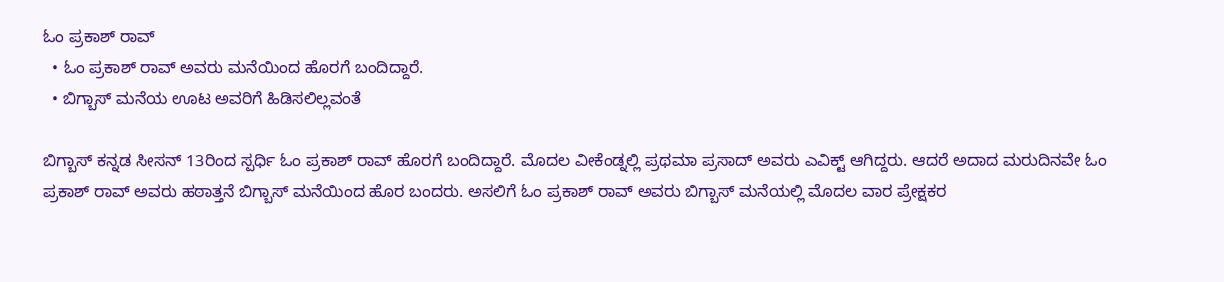ಓಂ ಪ್ರಕಾಶ್ ರಾವ್
  • ಓಂ ಪ್ರಕಾಶ್ ರಾವ್ ಅವರು ಮನೆಯಿಂದ ಹೊರಗೆ ಬಂದಿದ್ದಾರೆ.
  • ಬಿಗ್ಬಾಸ್ ಮನೆಯ ಊಟ ಅವರಿಗೆ ಹಿಡಿಸಲಿಲ್ಲವಂತೆ

ಬಿಗ್ಬಾಸ್ ಕನ್ನಡ ಸೀಸನ್ 13ರಿಂದ ಸ್ಪರ್ಧಿ ಓಂ ಪ್ರಕಾಶ್ ರಾವ್ ಹೊರಗೆ ಬಂದಿದ್ದಾರೆ. ಮೊದಲ ವೀಕೆಂಡ್ನಲ್ಲಿ ಪ್ರಥಮಾ ಪ್ರಸಾದ್ ಅವರು ಎವಿಕ್ಟ್ ಆಗಿದ್ದರು. ಆದರೆ ಅದಾದ ಮರುದಿನವೇ ಓಂ ಪ್ರಕಾಶ್ ರಾವ್ ಅವರು ಹಠಾತ್ತನೆ ಬಿಗ್ಬಾಸ್ ಮನೆಯಿಂದ ಹೊರ ಬಂದರು. ಅಸಲಿಗೆ ಓಂ ಪ್ರಕಾಶ್ ರಾವ್ ಅವರು ಬಿಗ್ಬಾಸ್ ಮನೆಯಲ್ಲಿ ಮೊದಲ ವಾರ ಪ್ರೇಕ್ಷಕರ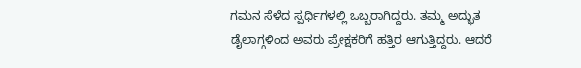ಗಮನ ಸೆಳೆದ ಸ್ಪರ್ಧಿಗಳಲ್ಲಿ ಒಬ್ಬರಾಗಿದ್ದರು. ತಮ್ಮ ಅದ್ಭುತ ಡೈಲಾಗ್ಗಳಿಂದ ಅವರು ಪ್ರೇಕ್ಷಕರಿಗೆ ಹತ್ತಿರ ಆಗುತ್ತಿದ್ದರು. ಆದರೆ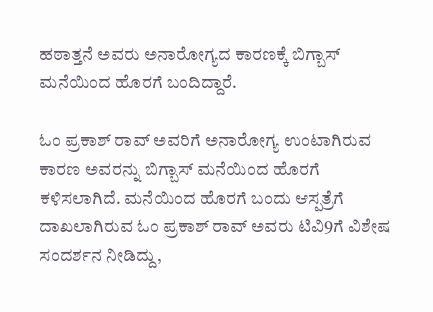ಹಠಾತ್ತನೆ ಅವರು ಅನಾರೋಗ್ಯದ ಕಾರಣಕ್ಕೆ ಬಿಗ್ಬಾಸ್ ಮನೆಯಿಂದ ಹೊರಗೆ ಬಂದಿದ್ದಾರೆ.

ಓಂ ಪ್ರಕಾಶ್ ರಾವ್ ಅವರಿಗೆ ಅನಾರೋಗ್ಯ ಉಂಟಾಗಿರುವ ಕಾರಣ ಅವರನ್ನು ಬಿಗ್ಬಾಸ್ ಮನೆಯಿಂದ ಹೊರಗೆ ಕಳಿಸಲಾಗಿದೆ. ಮನೆಯಿಂದ ಹೊರಗೆ ಬಂದು ಆಸ್ಪತ್ರೆಗೆ ದಾಖಲಾಗಿರುವ ಓಂ ಪ್ರಕಾಶ್ ರಾವ್ ಅವರು ಟಿವಿ9ಗೆ ವಿಶೇಷ ಸಂದರ್ಶನ ನೀಡಿದ್ದು,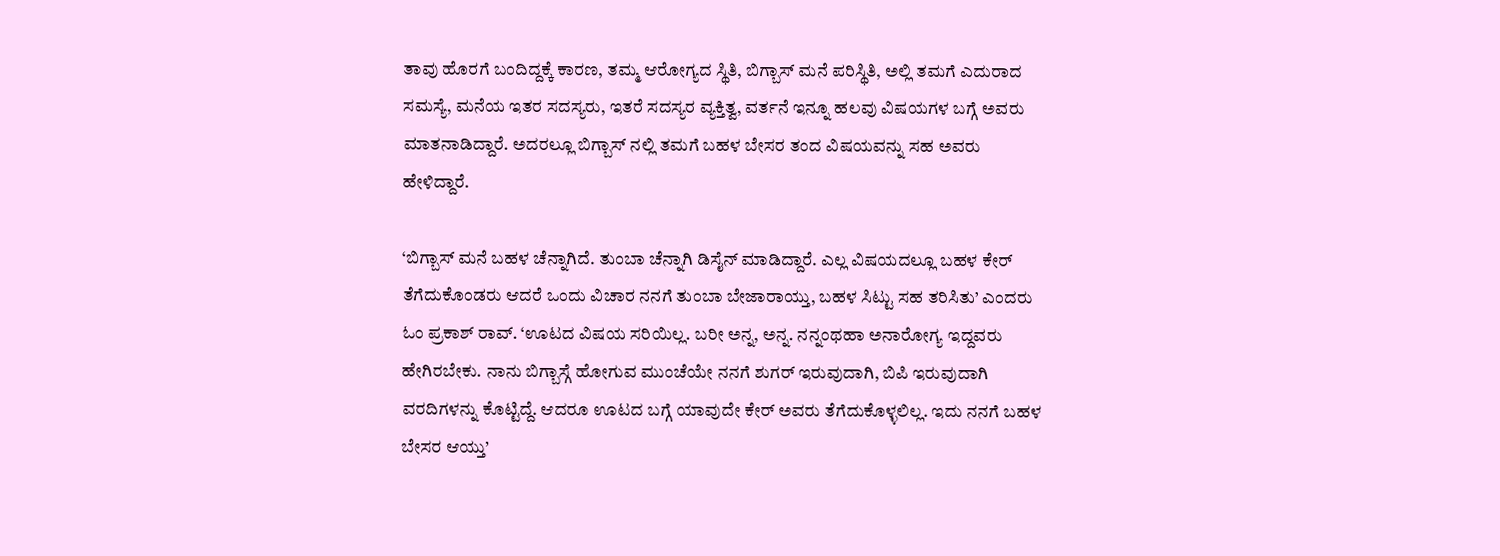ತಾವು ಹೊರಗೆ ಬಂದಿದ್ದಕ್ಕೆ ಕಾರಣ, ತಮ್ಮ ಆರೋಗ್ಯದ ಸ್ಥಿತಿ, ಬಿಗ್ಬಾಸ್ ಮನೆ ಪರಿಸ್ಥಿತಿ, ಅಲ್ಲಿ ತಮಗೆ ಎದುರಾದ ಸಮಸ್ಯೆ, ಮನೆಯ ಇತರ ಸದಸ್ಯರು, ಇತರೆ ಸದಸ್ಯರ ವ್ಯಕ್ತಿತ್ವ, ವರ್ತನೆ ಇನ್ನೂ ಹಲವು ವಿಷಯಗಳ ಬಗ್ಗೆ ಅವರು ಮಾತನಾಡಿದ್ದಾರೆ. ಅದರಲ್ಲೂ ಬಿಗ್ಬಾಸ್ ನಲ್ಲಿ ತಮಗೆ ಬಹಳ ಬೇಸರ ತಂದ ವಿಷಯವನ್ನು ಸಹ ಅವರು ಹೇಳಿದ್ದಾರೆ.

‘ಬಿಗ್ಬಾಸ್ ಮನೆ ಬಹಳ ಚೆನ್ನಾಗಿದೆ. ತುಂಬಾ ಚೆನ್ನಾಗಿ ಡಿಸೈನ್ ಮಾಡಿದ್ದಾರೆ. ಎಲ್ಲ ವಿಷಯದಲ್ಲೂ ಬಹಳ ಕೇರ್ ತೆಗೆದುಕೊಂಡರು ಆದರೆ ಒಂದು ವಿಚಾರ ನನಗೆ ತುಂಬಾ ಬೇಜಾರಾಯ್ತು, ಬಹಳ ಸಿಟ್ಟು ಸಹ ತರಿಸಿತು’ ಎಂದರು ಓಂ ಪ್ರಕಾಶ್ ರಾವ್. ‘ಊಟದ ವಿಷಯ ಸರಿಯಿಲ್ಲ. ಬರೀ ಅನ್ನ, ಅನ್ನ. ನನ್ನಂಥಹಾ ಅನಾರೋಗ್ಯ ಇದ್ದವರು ಹೇಗಿರಬೇಕು. ನಾನು ಬಿಗ್ಬಾಸ್ಗೆ ಹೋಗುವ ಮುಂಚೆಯೇ ನನಗೆ ಶುಗರ್ ಇರುವುದಾಗಿ, ಬಿಪಿ ಇರುವುದಾಗಿ ವರದಿಗಳನ್ನು ಕೊಟ್ಟಿದ್ದೆ. ಆದರೂ ಊಟದ ಬಗ್ಗೆ ಯಾವುದೇ ಕೇರ್ ಅವರು ತೆಗೆದುಕೊಳ್ಳಲಿಲ್ಲ. ಇದು ನನಗೆ ಬಹಳ ಬೇಸರ ಆಯ್ತು’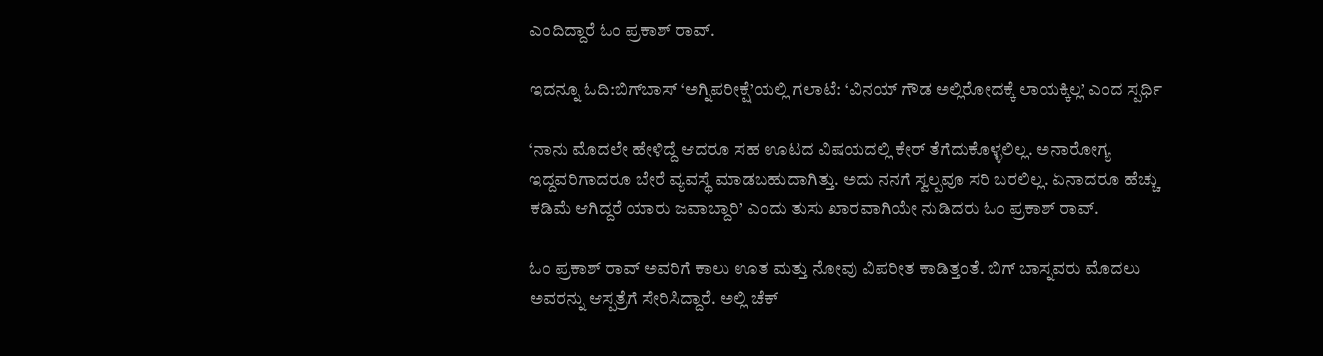ಎಂದಿದ್ದಾರೆ ಓಂ ಪ್ರಕಾಶ್ ರಾವ್.

ಇದನ್ನೂ ಓದಿ:ಬಿಗ್‌ಬಾಸ್ ‘ಅಗ್ನಿಪರೀಕ್ಷೆ’ಯಲ್ಲಿ ಗಲಾಟೆ: ‘ವಿನಯ್ ಗೌಡ ಅಲ್ಲಿರೋದಕ್ಕೆ ಲಾಯಕ್ಕಿಲ್ಲ’ ಎಂದ ಸ್ಪರ್ಧಿ

‘ನಾನು ಮೊದಲೇ ಹೇಳಿದ್ದೆ ಆದರೂ ಸಹ ಊಟದ ವಿಷಯದಲ್ಲಿ ಕೇರ್ ತೆಗೆದುಕೊಳ್ಳಲಿಲ್ಲ. ಅನಾರೋಗ್ಯ ಇದ್ದವರಿಗಾದರೂ ಬೇರೆ ವ್ಯವಸ್ಥೆ ಮಾಡಬಹುದಾಗಿತ್ತು. ಅದು ನನಗೆ ಸ್ವಲ್ಪವೂ ಸರಿ ಬರಲಿಲ್ಲ. ಏನಾದರೂ ಹೆಚ್ಚು ಕಡಿಮೆ ಆಗಿದ್ದರೆ ಯಾರು ಜವಾಬ್ದಾರಿ’ ಎಂದು ತುಸು ಖಾರವಾಗಿಯೇ ನುಡಿದರು ಓಂ ಪ್ರಕಾಶ್ ರಾವ್.

ಓಂ ಪ್ರಕಾಶ್ ರಾವ್ ಅವರಿಗೆ ಕಾಲು ಊತ ಮತ್ತು ನೋವು ವಿಪರೀತ ಕಾಡಿತ್ತಂತೆ. ಬಿಗ್ ಬಾಸ್ನವರು ಮೊದಲು ಅವರನ್ನು ಆಸ್ಪತ್ರೆಗೆ ಸೇರಿಸಿದ್ದಾರೆ. ಅಲ್ಲಿ ಚೆಕ್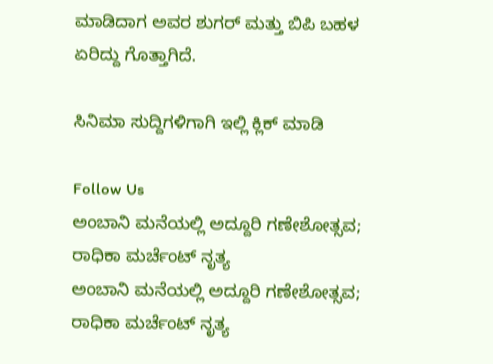ಮಾಡಿದಾಗ ಅವರ ಶುಗರ್ ಮತ್ತು ಬಿಪಿ ಬಹಳ ಏರಿದ್ದು ಗೊತ್ತಾಗಿದೆ.

ಸಿನಿಮಾ ಸುದ್ದಿಗಳಿಗಾಗಿ ಇಲ್ಲಿ ಕ್ಲಿಕ್ ಮಾಡಿ

Follow Us
ಅಂಬಾನಿ ಮನೆಯಲ್ಲಿ ಅದ್ದೂರಿ ಗಣೇಶೋತ್ಸವ; ರಾಧಿಕಾ ಮರ್ಚೆಂಟ್ ನೃತ್ಯ
ಅಂಬಾನಿ ಮನೆಯಲ್ಲಿ ಅದ್ದೂರಿ ಗಣೇಶೋತ್ಸವ; ರಾಧಿಕಾ ಮರ್ಚೆಂಟ್ ನೃತ್ಯ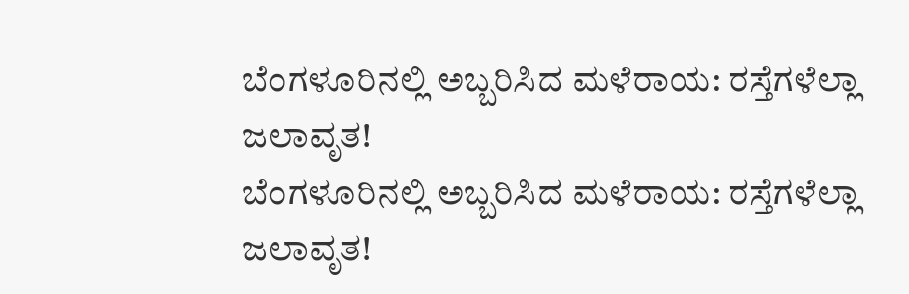ಬೆಂಗಳೂರಿನಲ್ಲಿ ಅಬ್ಬರಿಸಿದ ಮಳೆರಾಯ: ರಸ್ತೆಗಳೆಲ್ಲಾ ಜಲಾವೃತ!
ಬೆಂಗಳೂರಿನಲ್ಲಿ ಅಬ್ಬರಿಸಿದ ಮಳೆರಾಯ: ರಸ್ತೆಗಳೆಲ್ಲಾ ಜಲಾವೃತ!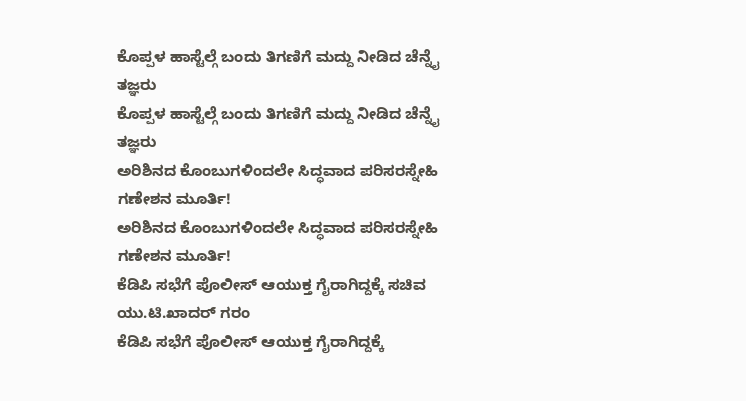ಕೊಪ್ಪಳ ಹಾಸ್ಟೆಲ್ಗೆ ಬಂದು ತಿಗಣಿಗೆ ಮದ್ದು ನೀಡಿದ ಚೆನ್ನೈ ತಜ್ಞರು
ಕೊಪ್ಪಳ ಹಾಸ್ಟೆಲ್ಗೆ ಬಂದು ತಿಗಣಿಗೆ ಮದ್ದು ನೀಡಿದ ಚೆನ್ನೈ ತಜ್ಞರು
ಅರಿಶಿನದ ಕೊಂಬುಗಳಿಂದಲೇ ಸಿದ್ಧವಾದ ಪರಿಸರಸ್ನೇಹಿ ಗಣೇಶನ ಮೂರ್ತಿ!
ಅರಿಶಿನದ ಕೊಂಬುಗಳಿಂದಲೇ ಸಿದ್ಧವಾದ ಪರಿಸರಸ್ನೇಹಿ ಗಣೇಶನ ಮೂರ್ತಿ!
ಕೆಡಿಪಿ ಸಭೆಗೆ ಪೊಲೀಸ್ ಆಯುಕ್ತ ಗೈರಾಗಿದ್ದಕ್ಕೆ ಸಚಿವ ಯು.ಟಿ.ಖಾದರ್ ಗರಂ
ಕೆಡಿಪಿ ಸಭೆಗೆ ಪೊಲೀಸ್ ಆಯುಕ್ತ ಗೈರಾಗಿದ್ದಕ್ಕೆ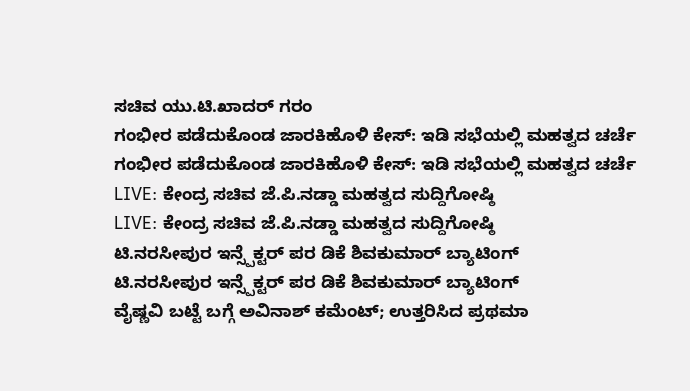ಸಚಿವ ಯು.ಟಿ.ಖಾದರ್ ಗರಂ
ಗಂಭೀರ ಪಡೆದುಕೊಂಡ ಜಾರಕಿಹೊಳಿ ಕೇಸ್: ಇಡಿ ಸಭೆಯಲ್ಲಿ ಮಹತ್ವದ ಚರ್ಚೆ
ಗಂಭೀರ ಪಡೆದುಕೊಂಡ ಜಾರಕಿಹೊಳಿ ಕೇಸ್: ಇಡಿ ಸಭೆಯಲ್ಲಿ ಮಹತ್ವದ ಚರ್ಚೆ
LIVE: ಕೇಂದ್ರ ಸಚಿವ ಜೆ.ಪಿ‌.ನಡ್ಡಾ ಮಹತ್ವದ ಸುದ್ದಿಗೋಷ್ಠಿ
LIVE: ಕೇಂದ್ರ ಸಚಿವ ಜೆ.ಪಿ‌.ನಡ್ಡಾ ಮಹತ್ವದ ಸುದ್ದಿಗೋಷ್ಠಿ
ಟಿ.ನರಸೀಪುರ ಇನ್ಸ್ಪೆಕ್ಟರ್ ಪರ ಡಿಕೆ ಶಿವಕುಮಾರ್ ಬ್ಯಾಟಿಂಗ್
ಟಿ.ನರಸೀಪುರ ಇನ್ಸ್ಪೆಕ್ಟರ್ ಪರ ಡಿಕೆ ಶಿವಕುಮಾರ್ ಬ್ಯಾಟಿಂಗ್
ವೈಷ್ಣವಿ ಬಟ್ಟೆ ಬಗ್ಗೆ ಅವಿನಾಶ್ ಕಮೆಂಟ್; ಉತ್ತರಿಸಿದ ಪ್ರಥಮಾ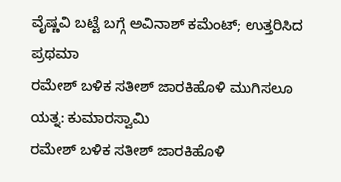ವೈಷ್ಣವಿ ಬಟ್ಟೆ ಬಗ್ಗೆ ಅವಿನಾಶ್ ಕಮೆಂಟ್; ಉತ್ತರಿಸಿದ ಪ್ರಥಮಾ
ರಮೇಶ್ ಬಳಿಕ ಸತೀಶ್ ಜಾರಕಿಹೊಳಿ ಮುಗಿಸಲೂ ಯತ್ನ: ಕುಮಾರಸ್ವಾಮಿ
ರಮೇಶ್ ಬಳಿಕ ಸತೀಶ್ ಜಾರಕಿಹೊಳಿ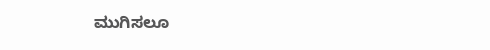ಮುಗಿಸಲೂ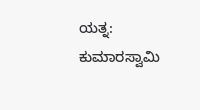ಯತ್ನ: ಕುಮಾರಸ್ವಾಮಿ